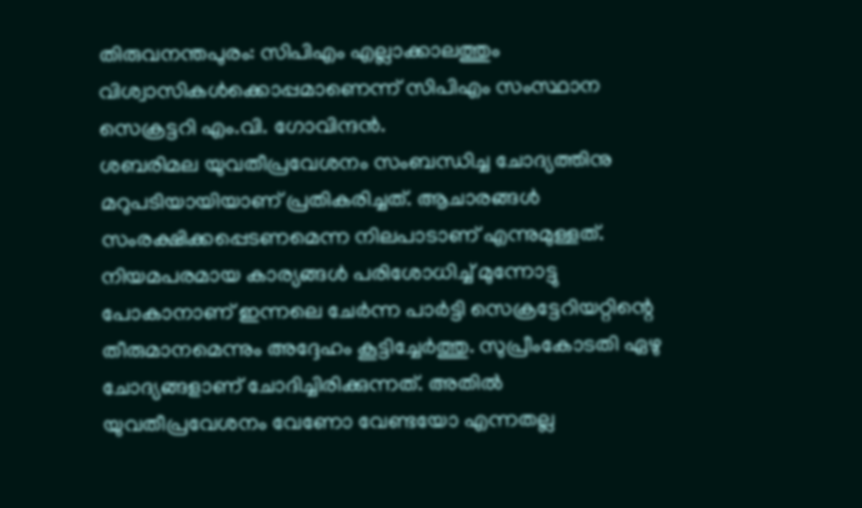തിരുവനന്തപുരം: സിപിഎം എല്ലാക്കാലത്തും വിശ്വാസികൾക്കൊപ്പമാണെന്ന് സിപിഎം സംസ്ഥാന സെക്രട്ടറി എം.വി. ഗോവിന്ദൻ.
ശബരിമല യുവതീപ്രവേശനം സംബന്ധിച്ച ചോദ്യത്തിനു മറുപടിയായിയാണ് പ്രതികരിച്ചത്. ആചാരങ്ങൾ സംരക്ഷിക്കപ്പെടണമെന്ന നിലപാടാണ് എന്നുമുള്ളത്.
നിയമപരമായ കാര്യങ്ങൾ പരിശോധിച്ച് മുന്നോട്ടു പോകാനാണ് ഇന്നലെ ചേർന്ന പാർട്ടി സെക്രട്ടേറിയറ്റിന്റെ തീരുമാനമെന്നും അദ്ദേഹം കൂട്ടിച്ചേർത്തു. സുപ്രീംകോടതി ഏഴു ചോദ്യങ്ങളാണ് ചോദിച്ചിരിക്കുന്നത്. അതിൽ യുവതീപ്രവേശനം വേണോ വേണ്ടയോ എന്നതല്ല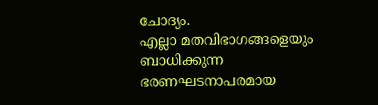ചോദ്യം.
എല്ലാ മതവിഭാഗങ്ങളെയും ബാധിക്കുന്ന ഭരണഘടനാപരമായ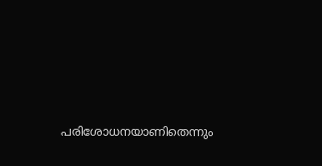പരിശോധനയാണിതെന്നും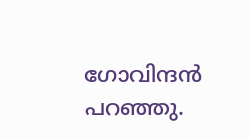ഗോവിന്ദൻ പറഞ്ഞു.